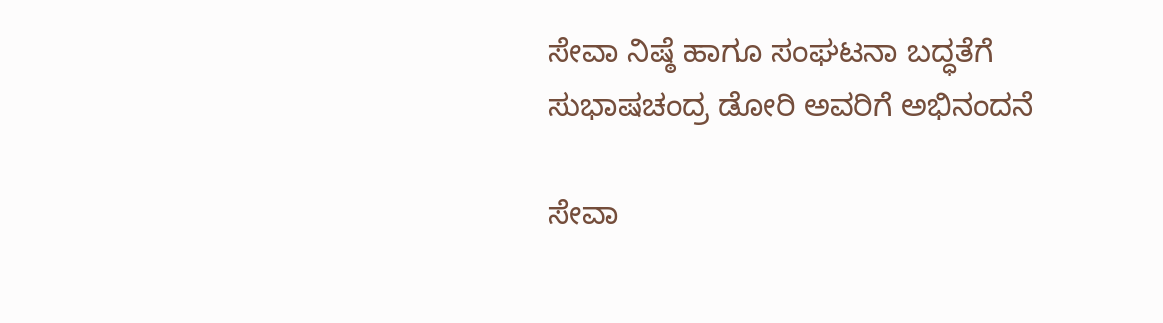ಸೇವಾ ನಿಷ್ಠೆ ಹಾಗೂ ಸಂಘಟನಾ ಬದ್ಧತೆಗೆ ಸುಭಾಷಚಂದ್ರ ಡೋರಿ ಅವರಿಗೆ ಅಭಿನಂದನೆ

ಸೇವಾ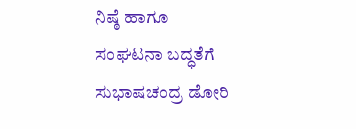ನಿಷ್ಠೆ ಹಾಗೂ ಸಂಘಟನಾ ಬದ್ಧತೆಗೆ ಸುಭಾಷಚಂದ್ರ ಡೋರಿ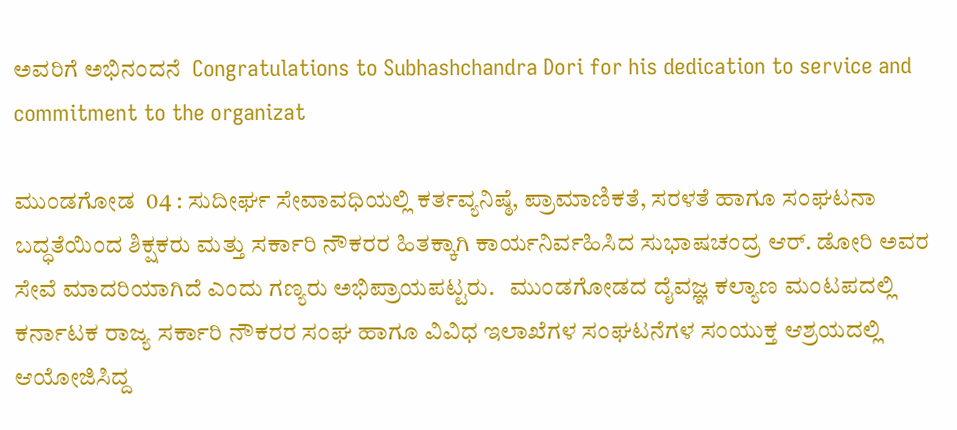ಅವರಿಗೆ ಅಭಿನಂದನೆ  Congratulations to Subhashchandra Dori for his dedication to service and commitment to the organizat

ಮುಂಡಗೋಡ  04 : ಸುದೀರ್ಘ ಸೇವಾವಧಿಯಲ್ಲಿ ಕರ್ತವ್ಯನಿಷ್ಠೆ, ಪ್ರಾಮಾಣಿಕತೆ, ಸರಳತೆ ಹಾಗೂ ಸಂಘಟನಾ ಬದ್ಧತೆಯಿಂದ ಶಿಕ್ಷಕರು ಮತ್ತು ಸರ್ಕಾರಿ ನೌಕರರ ಹಿತಕ್ಕಾಗಿ ಕಾರ್ಯನಿರ್ವಹಿಸಿದ ಸುಭಾಷಚಂದ್ರ ಆರ್‌. ಡೋರಿ ಅವರ ಸೇವೆ ಮಾದರಿಯಾಗಿದೆ ಎಂದು ಗಣ್ಯರು ಅಭಿಪ್ರಾಯಪಟ್ಟರು.   ಮುಂಡಗೋಡದ ದೈವಜ್ಞ ಕಲ್ಯಾಣ ಮಂಟಪದಲ್ಲಿ ಕರ್ನಾಟಕ ರಾಜ್ಯ ಸರ್ಕಾರಿ ನೌಕರರ ಸಂಘ ಹಾಗೂ ವಿವಿಧ ಇಲಾಖೆಗಳ ಸಂಘಟನೆಗಳ ಸಂಯುಕ್ತ ಆಶ್ರಯದಲ್ಲಿ ಆಯೋಜಿಸಿದ್ದ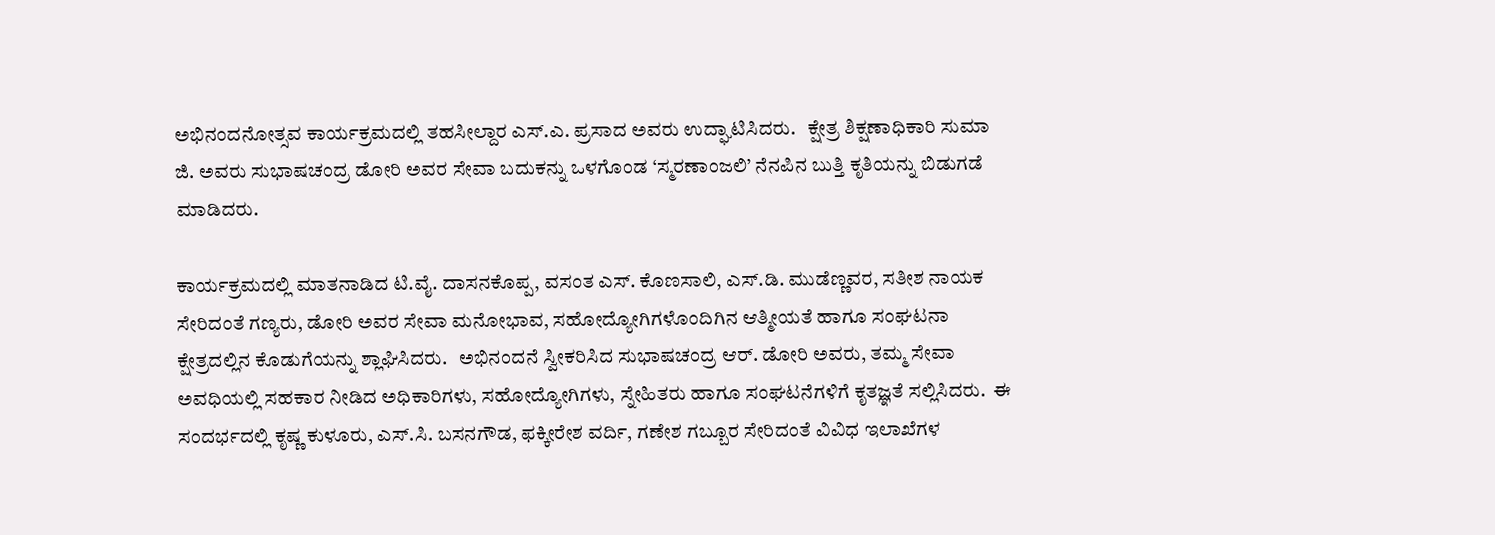ಅಭಿನಂದನೋತ್ಸವ ಕಾರ್ಯಕ್ರಮದಲ್ಲಿ ತಹಸೀಲ್ದಾರ ಎಸ್‌.ಎ. ಪ್ರಸಾದ ಅವರು ಉದ್ಘಾಟಿಸಿದರು.   ಕ್ಷೇತ್ರ ಶಿಕ್ಷಣಾಧಿಕಾರಿ ಸುಮಾ ಜಿ. ಅವರು ಸುಭಾಷಚಂದ್ರ ಡೋರಿ ಅವರ ಸೇವಾ ಬದುಕನ್ನು ಒಳಗೊಂಡ ‘ಸ್ಮರಣಾಂಜಲಿ’ ನೆನಪಿನ ಬುತ್ತಿ ಕೃತಿಯನ್ನು ಬಿಡುಗಡೆ ಮಾಡಿದರು.

ಕಾರ್ಯಕ್ರಮದಲ್ಲಿ ಮಾತನಾಡಿದ ಟಿ.ವೈ. ದಾಸನಕೊಪ್ಪ, ವಸಂತ ಎಸ್‌. ಕೊಣಸಾಲಿ, ಎಸ್‌.ಡಿ. ಮುಡೆಣ್ಣವರ, ಸತೀಶ ನಾಯಕ ಸೇರಿದಂತೆ ಗಣ್ಯರು, ಡೋರಿ ಅವರ ಸೇವಾ ಮನೋಭಾವ, ಸಹೋದ್ಯೋಗಿಗಳೊಂದಿಗಿನ ಆತ್ಮೀಯತೆ ಹಾಗೂ ಸಂಘಟನಾ ಕ್ಷೇತ್ರದಲ್ಲಿನ ಕೊಡುಗೆಯನ್ನು ಶ್ಲಾಘಿಸಿದರು.   ಅಭಿನಂದನೆ ಸ್ವೀಕರಿಸಿದ ಸುಭಾಷಚಂದ್ರ ಆರ್‌. ಡೋರಿ ಅವರು, ತಮ್ಮ ಸೇವಾ ಅವಧಿಯಲ್ಲಿ ಸಹಕಾರ ನೀಡಿದ ಅಧಿಕಾರಿಗಳು, ಸಹೋದ್ಯೋಗಿಗಳು, ಸ್ನೇಹಿತರು ಹಾಗೂ ಸಂಘಟನೆಗಳಿಗೆ ಕೃತಜ್ಞತೆ ಸಲ್ಲಿಸಿದರು.  ಈ ಸಂದರ್ಭದಲ್ಲಿ ಕೃಷ್ಣ ಕುಳೂರು, ಎಸ್‌.ಸಿ. ಬಸನಗೌಡ, ಫಕ್ಕೀರೇಶ ವರ್ದಿ, ಗಣೇಶ ಗಬ್ಬೂರ ಸೇರಿದಂತೆ ವಿವಿಧ ಇಲಾಖೆಗಳ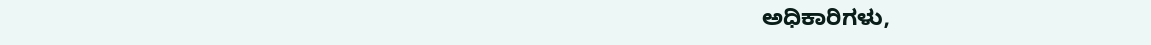ಅಧಿಕಾರಿಗಳು,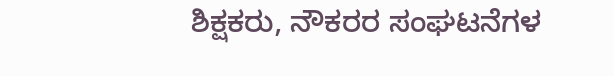ಶಿಕ್ಷಕರು, ನೌಕರರ ಸಂಘಟನೆಗಳ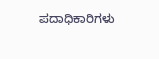ಪದಾಧಿಕಾರಿಗಳು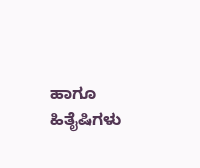ಹಾಗೂ ಹಿತೈಷಿಗಳು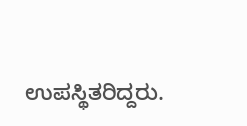ಉಪಸ್ಥಿತರಿದ್ದರು.